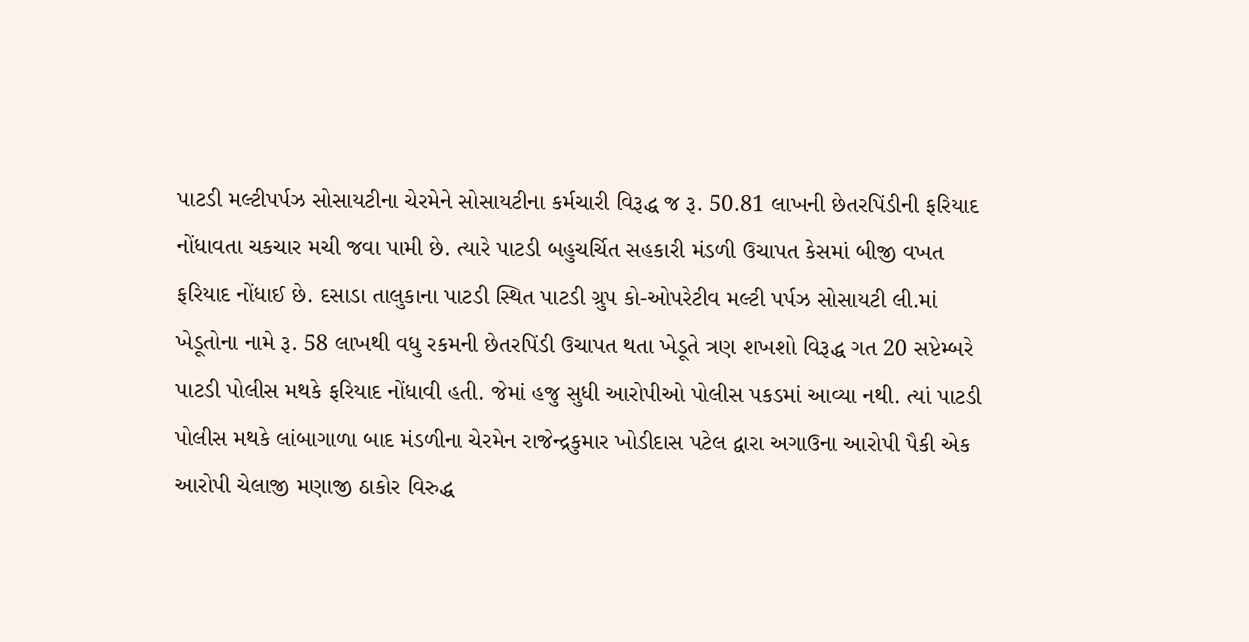પાટડી મલ્ટીપર્પઝ સોસાયટીના ચેરમેને સોસાયટીના કર્મચારી વિરૂદ્ધ જ રૂ. 50.81 લાખની છેતરપિંડીની ફરિયાદ નોંધાવતા ચકચાર મચી જવા પામી છે. ત્યારે પાટડી બહુચર્ચિત સહકારી મંડળી ઉચાપત કેસમાં બીજી વખત ફરિયાદ નોંધાઈ છે. દસાડા તાલુકાના પાટડી સ્થિત પાટડી ગ્રુપ કો-ઓપરેટીવ મલ્ટી પર્પઝ સોસાયટી લી.માં ખેડૂતોના નામે રૂ. 58 લાખથી વધુ રકમની છેતરપિંડી ઉચાપત થતા ખેડૂતે ત્રણ શખશો વિરૂદ્ધ ગત 20 સપ્ટેમ્બરે પાટડી પોલીસ મથકે ફરિયાદ નોંધાવી હતી. જેમાં હજુ સુધી આરોપીઓ પોલીસ પકડમાં આવ્યા નથી. ત્યાં પાટડી પોલીસ મથકે લાંબાગાળા બાદ મંડળીના ચેરમેન રાજેન્દ્રકુમાર ખોડીદાસ પટેલ દ્વારા અગાઉના આરોપી પૈકી એક આરોપી ચેલાજી મણાજી ઠાકોર વિરુદ્ધ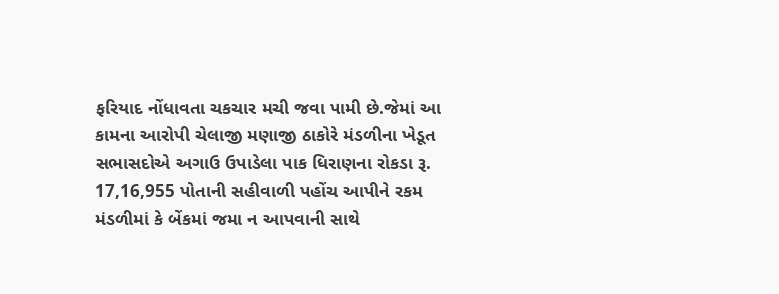ફરિયાદ નોંધાવતા ચકચાર મચી જવા પામી છે.જેમાં આ કામના આરોપી ચેલાજી મણાજી ઠાકોરે મંડળીના ખેડૂત સભાસદોએ અગાઉ ઉપાડેલા પાક ધિરાણના રોકડા રૂ. 17,16,955 પોતાની સહીવાળી પહોંચ આપીને રકમ મંડળીમાં કે બેંકમાં જમા ન આપવાની સાથે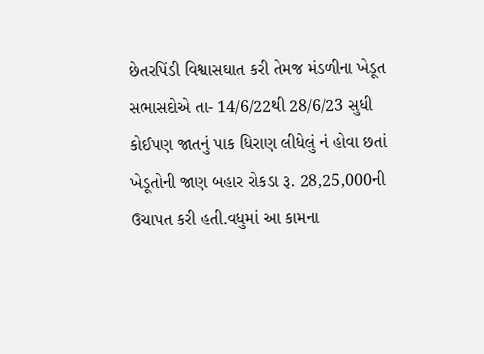છેતરપિંડી વિશ્વાસઘાત કરી તેમજ મંડળીના ખેડૂત સભાસદોએ તા- 14/6/22થી 28/6/23 સુધી કોઈપણ જાતનું પાક ધિરાણ લીધેલું નં હોવા છતાં ખેડૂતોની જાણ બહાર રોકડા રૂ. 28,25,000ની ઉચાપત કરી હતી.વધુમાં આ કામના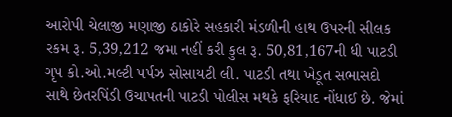આરોપી ચેલાજી મણાજી ઠાકોરે સહકારી મંડળીની હાથ ઉપરની સીલક રકમ રૂ. 5,39,212 જમા નહીં કરી કુલ રૂ. 50,81,167ની ધી પાટડી ગૃપ કો.ઓ.મલ્ટી પર્પઝ સોસાયટી લી. પાટડી તથા ખેડૂત સભાસદો સાથે છેતરપિંડી ઉચાપતની પાટડી પોલીસ મથકે ફરિયાદ નોંધાઈ છે. જેમાં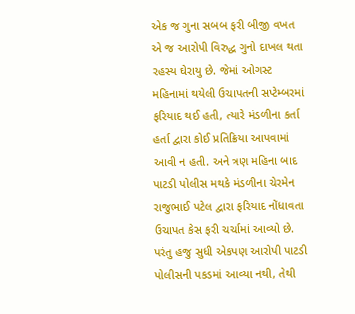એક જ ગુના સબબ ફરી બીજી વખત એ જ આરોપી વિરુદ્ધ ગુનો દાખલ થતા રહસ્ય ઘેરાયુ છે. જેમાં ઓગસ્ટ મહિનામાં થયેલી ઉચાપતની સપ્ટેમ્બરમાં ફરિયાદ થઈ હતી, ત્યારે મંડળીના કર્તા હર્તા દ્વારા કોઈ પ્રતિક્રિયા આપવામાં આવી ન હતી. અને ત્રણ મહિના બાદ પાટડી પોલીસ મથકે મંડળીના ચેરમેન રાજુભાઈ પટેલ દ્વારા ફરિયાદ નોંધાવતા ઉચાપત કેસ ફરી ચર્ચામાં આવ્યો છે. પરંતુ હજુ સુધી એકપણ આરોપી પાટડી પોલીસની પકડમાં આવ્યા નથી, તેથી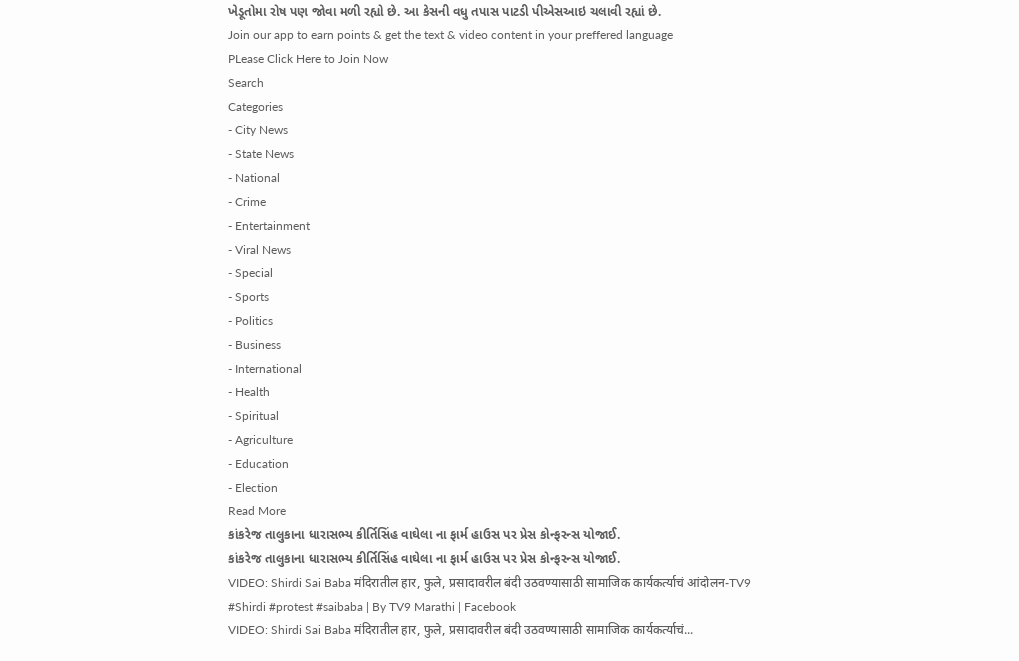ખેડૂતોમા રોષ પણ જોવા મળી રહ્યો છે. આ કેસની વધુ તપાસ પાટડી પીએસઆઇ ચલાવી રહ્યાં છે.
Join our app to earn points & get the text & video content in your preffered language
PLease Click Here to Join Now
Search
Categories
- City News
- State News
- National
- Crime
- Entertainment
- Viral News
- Special
- Sports
- Politics
- Business
- International
- Health
- Spiritual
- Agriculture
- Education
- Election
Read More
કાંકરેજ તાલુકાના ધારાસભ્ય કીર્તિસિંહ વાઘેલા ના ફાર્મ હાઉસ પર પ્રેસ કોન્ફરન્સ યોજાઈ.
કાંકરેજ તાલુકાના ધારાસભ્ય કીર્તિસિંહ વાઘેલા ના ફાર્મ હાઉસ પર પ્રેસ કોન્ફરન્સ યોજાઈ.
VIDEO: Shirdi Sai Baba मंदिरातील हार, फुले, प्रसादावरील बंदी उठवण्यासाठी सामाजिक कार्यकर्त्याचं आंदोलन-TV9
#Shirdi #protest #saibaba | By TV9 Marathi | Facebook
VIDEO: Shirdi Sai Baba मंदिरातील हार, फुले, प्रसादावरील बंदी उठवण्यासाठी सामाजिक कार्यकर्त्याचं...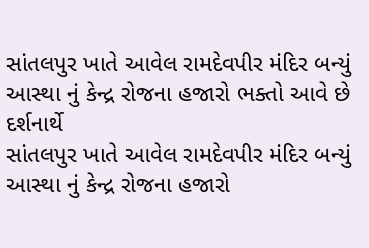સાંતલપુર ખાતે આવેલ રામદેવપીર મંદિર બન્યું આસ્થા નું કેન્દ્ર રોજના હજારો ભક્તો આવે છે દર્શનાર્થે
સાંતલપુર ખાતે આવેલ રામદેવપીર મંદિર બન્યું આસ્થા નું કેન્દ્ર રોજના હજારો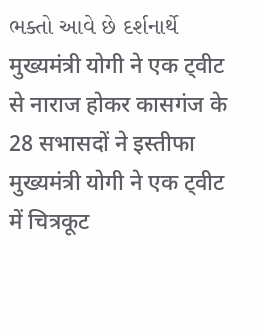ભક્તો આવે છે દર્શનાર્થે
मुख्यमंत्री योगी ने एक ट्वीट से नाराज होकर कासगंज के 28 सभासदों ने इस्तीफा
मुख्यमंत्री योगी ने एक ट्वीट में चित्रकूट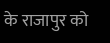के राजापुर को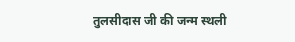तुलसीदास जी की जन्म स्थली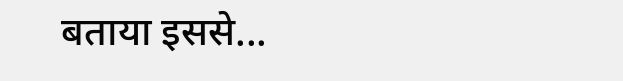बताया इससे...